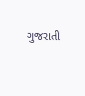ગુજરાતી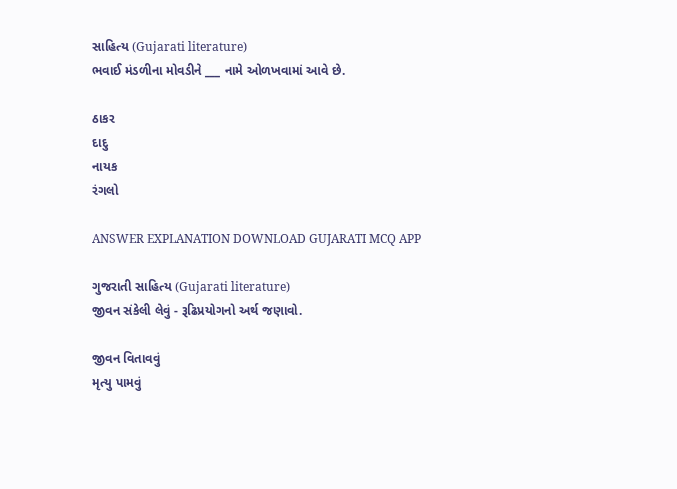સાહિત્ય (Gujarati literature)
ભવાઈ મંડળીના મોવડીને ___ નામે ઓળખવામાં આવે છે.

ઠાકર
દાદુ
નાયક
રંગલો

ANSWER EXPLANATION DOWNLOAD GUJARATI MCQ APP

ગુજરાતી સાહિત્ય (Gujarati literature)
જીવન સંકેલી લેવું - રૂઢિપ્રયોગનો અર્થ જણાવો.

જીવન વિતાવવું
મૃત્યુ પામવું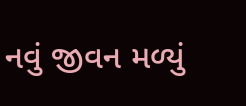નવું જીવન મળ્યું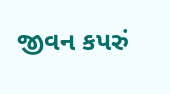જીવન કપરું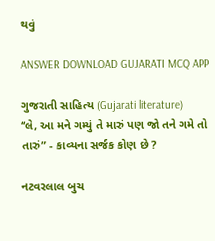થવું

ANSWER DOWNLOAD GUJARATI MCQ APP

ગુજરાતી સાહિત્ય (Gujarati literature)
‘‘લે, આ મને ગમ્યું તે મારું પણ જો તને ગમે તો તારું” - કાવ્યના સર્જક કોણ છે ?

નટવરલાલ બુચ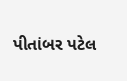પીતાંબર પટેલ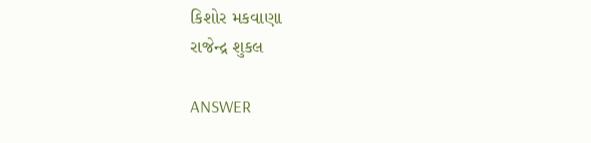કિશોર મકવાણા
રાજેન્દ્ર શુકલ

ANSWER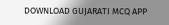DOWNLOAD GUJARATI MCQ APP